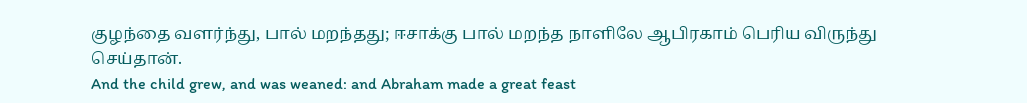குழந்தை வளர்ந்து, பால் மறந்தது; ஈசாக்கு பால் மறந்த நாளிலே ஆபிரகாம் பெரிய விருந்து செய்தான்.
And the child grew, and was weaned: and Abraham made a great feast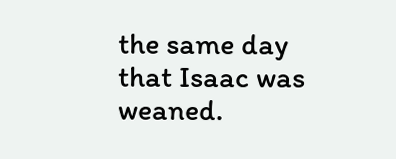the same day that Isaac was weaned.